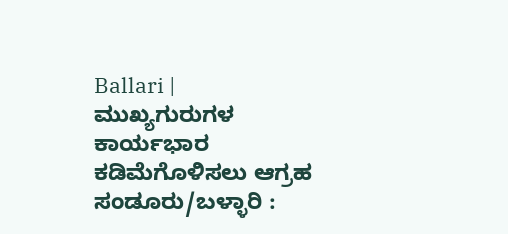Ballari | ಮುಖ್ಯಗುರುಗಳ ಕಾರ್ಯಭಾರ ಕಡಿಮೆಗೊಳಿಸಲು ಆಗ್ರಹ
ಸಂಡೂರು/ಬಳ್ಳಾರಿ :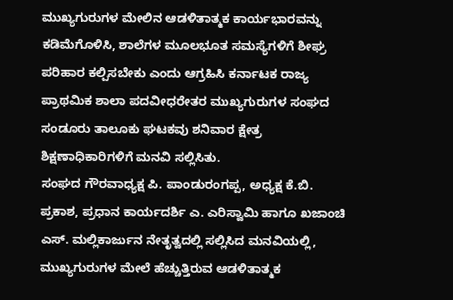ಮುಖ್ಯಗುರುಗಳ ಮೇಲಿನ ಆಡಳಿತಾತ್ಮಕ ಕಾರ್ಯಭಾರವನ್ನು ಕಡಿಮೆಗೊಳಿಸಿ, ಶಾಲೆಗಳ ಮೂಲಭೂತ ಸಮಸ್ಯೆಗಳಿಗೆ ಶೀಘ್ರ ಪರಿಹಾರ ಕಲ್ಪಿಸಬೇಕು ಎಂದು ಆಗ್ರಹಿಸಿ ಕರ್ನಾಟಕ ರಾಜ್ಯ ಪ್ರಾಥಮಿಕ ಶಾಲಾ ಪದವೀಧರೇತರ ಮುಖ್ಯಗುರುಗಳ ಸಂಘದ ಸಂಡೂರು ತಾಲೂಕು ಘಟಕವು ಶನಿವಾರ ಕ್ಷೇತ್ರ ಶಿಕ್ಷಣಾಧಿಕಾರಿಗಳಿಗೆ ಮನವಿ ಸಲ್ಲಿಸಿತು.
ಸಂಘದ ಗೌರವಾಧ್ಯಕ್ಷ ಪಿ. ಪಾಂಡುರಂಗಪ್ಪ, ಅಧ್ಯಕ್ಷ ಕೆ.ಬಿ. ಪ್ರಕಾಶ, ಪ್ರಧಾನ ಕಾರ್ಯದರ್ಶಿ ಎ. ಎರಿಸ್ವಾಮಿ ಹಾಗೂ ಖಜಾಂಚಿ ಎಸ್. ಮಲ್ಲಿಕಾರ್ಜುನ ನೇತೃತ್ವದಲ್ಲಿ ಸಲ್ಲಿಸಿದ ಮನವಿಯಲ್ಲಿ, ಮುಖ್ಯಗುರುಗಳ ಮೇಲೆ ಹೆಚ್ಚುತ್ತಿರುವ ಆಡಳಿತಾತ್ಮಕ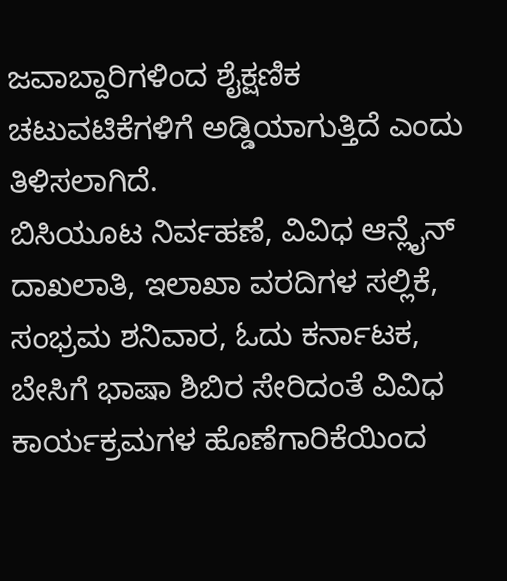ಜವಾಬ್ದಾರಿಗಳಿಂದ ಶೈಕ್ಷಣಿಕ ಚಟುವಟಿಕೆಗಳಿಗೆ ಅಡ್ಡಿಯಾಗುತ್ತಿದೆ ಎಂದು ತಿಳಿಸಲಾಗಿದೆ.
ಬಿಸಿಯೂಟ ನಿರ್ವಹಣೆ, ವಿವಿಧ ಆನ್ಲೈನ್ ದಾಖಲಾತಿ, ಇಲಾಖಾ ವರದಿಗಳ ಸಲ್ಲಿಕೆ, ಸಂಭ್ರಮ ಶನಿವಾರ, ಓದು ಕರ್ನಾಟಕ, ಬೇಸಿಗೆ ಭಾಷಾ ಶಿಬಿರ ಸೇರಿದಂತೆ ವಿವಿಧ ಕಾರ್ಯಕ್ರಮಗಳ ಹೊಣೆಗಾರಿಕೆಯಿಂದ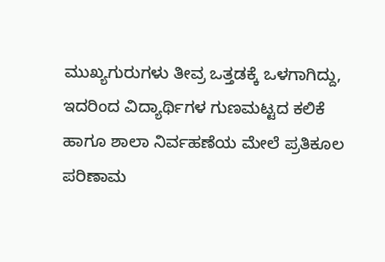ಮುಖ್ಯಗುರುಗಳು ತೀವ್ರ ಒತ್ತಡಕ್ಕೆ ಒಳಗಾಗಿದ್ದು, ಇದರಿಂದ ವಿದ್ಯಾರ್ಥಿಗಳ ಗುಣಮಟ್ಟದ ಕಲಿಕೆ ಹಾಗೂ ಶಾಲಾ ನಿರ್ವಹಣೆಯ ಮೇಲೆ ಪ್ರತಿಕೂಲ ಪರಿಣಾಮ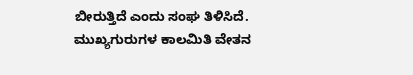ಬೀರುತ್ತಿದೆ ಎಂದು ಸಂಘ ತಿಳಿಸಿದೆ.
ಮುಖ್ಯಗುರುಗಳ ಕಾಲಮಿತಿ ವೇತನ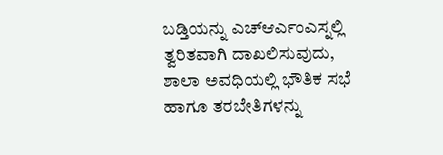ಬಡ್ತಿಯನ್ನು ಎಚ್ಆರ್ಎಂಎಸ್ನಲ್ಲಿ ತ್ವರಿತವಾಗಿ ದಾಖಲಿಸುವುದು, ಶಾಲಾ ಅವಧಿಯಲ್ಲಿ ಭೌತಿಕ ಸಭೆ ಹಾಗೂ ತರಬೇತಿಗಳನ್ನು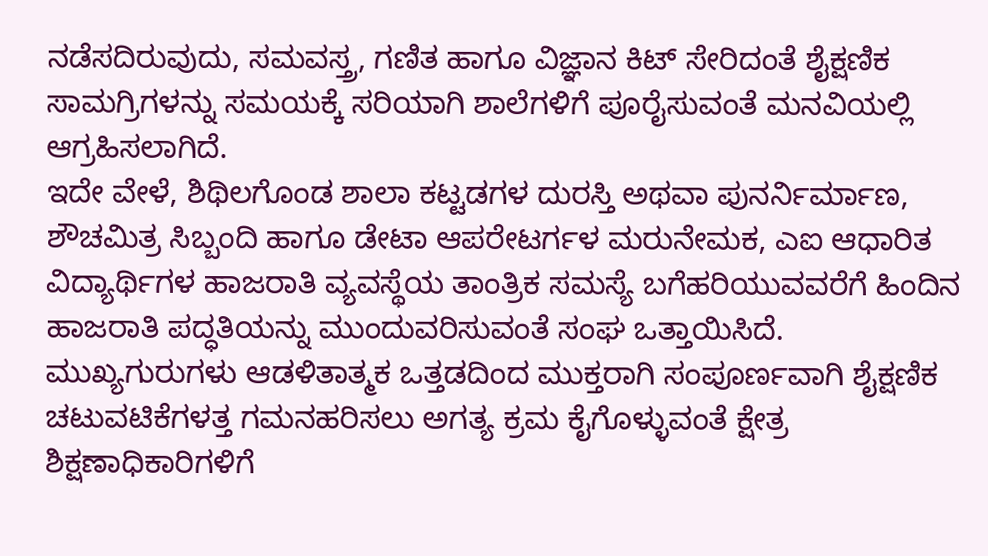ನಡೆಸದಿರುವುದು, ಸಮವಸ್ತ್ರ, ಗಣಿತ ಹಾಗೂ ವಿಜ್ಞಾನ ಕಿಟ್ ಸೇರಿದಂತೆ ಶೈಕ್ಷಣಿಕ ಸಾಮಗ್ರಿಗಳನ್ನು ಸಮಯಕ್ಕೆ ಸರಿಯಾಗಿ ಶಾಲೆಗಳಿಗೆ ಪೂರೈಸುವಂತೆ ಮನವಿಯಲ್ಲಿ ಆಗ್ರಹಿಸಲಾಗಿದೆ.
ಇದೇ ವೇಳೆ, ಶಿಥಿಲಗೊಂಡ ಶಾಲಾ ಕಟ್ಟಡಗಳ ದುರಸ್ತಿ ಅಥವಾ ಪುನರ್ನಿರ್ಮಾಣ, ಶೌಚಮಿತ್ರ ಸಿಬ್ಬಂದಿ ಹಾಗೂ ಡೇಟಾ ಆಪರೇಟರ್ಗಳ ಮರುನೇಮಕ, ಎಐ ಆಧಾರಿತ ವಿದ್ಯಾರ್ಥಿಗಳ ಹಾಜರಾತಿ ವ್ಯವಸ್ಥೆಯ ತಾಂತ್ರಿಕ ಸಮಸ್ಯೆ ಬಗೆಹರಿಯುವವರೆಗೆ ಹಿಂದಿನ ಹಾಜರಾತಿ ಪದ್ಧತಿಯನ್ನು ಮುಂದುವರಿಸುವಂತೆ ಸಂಘ ಒತ್ತಾಯಿಸಿದೆ.
ಮುಖ್ಯಗುರುಗಳು ಆಡಳಿತಾತ್ಮಕ ಒತ್ತಡದಿಂದ ಮುಕ್ತರಾಗಿ ಸಂಪೂರ್ಣವಾಗಿ ಶೈಕ್ಷಣಿಕ ಚಟುವಟಿಕೆಗಳತ್ತ ಗಮನಹರಿಸಲು ಅಗತ್ಯ ಕ್ರಮ ಕೈಗೊಳ್ಳುವಂತೆ ಕ್ಷೇತ್ರ ಶಿಕ್ಷಣಾಧಿಕಾರಿಗಳಿಗೆ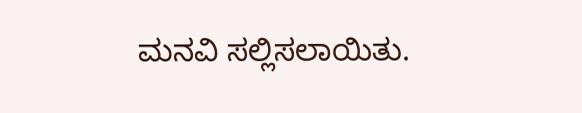ಮನವಿ ಸಲ್ಲಿಸಲಾಯಿತು.